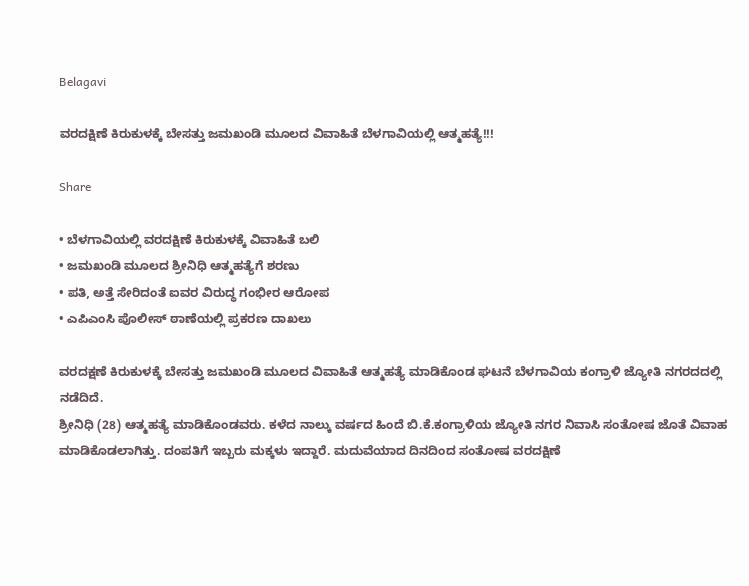Belagavi

ವರದಕ್ಷಿಣೆ ಕಿರುಕುಳಕ್ಕೆ ಬೇಸತ್ತು ಜಮಖಂಡಿ ಮೂಲದ ವಿವಾಹಿತೆ ಬೆಳಗಾವಿಯಲ್ಲಿ ಆತ್ಮಹತ್ಯೆ!!!

Share

• ಬೆಳಗಾವಿಯಲ್ಲಿ ವರದಕ್ಷಿಣೆ ಕಿರುಕುಳಕ್ಕೆ ವಿವಾಹಿತೆ ಬಲಿ
• ಜಮಖಂಡಿ ಮೂಲದ ಶ್ರೀನಿಧಿ ಆತ್ಮಹತ್ಯೆಗೆ ಶರಣು
• ಪತಿ, ಅತ್ತೆ ಸೇರಿದಂತೆ ಐವರ ವಿರುದ್ಧ ಗಂಭೀರ ಆರೋಪ
• ಎಪಿಎಂಸಿ ಪೊಲೀಸ್ ಠಾಣೆಯಲ್ಲಿ ಪ್ರಕರಣ ದಾಖಲು

ವರದಕ್ಷಣೆ ಕಿರುಕುಳಕ್ಕೆ ಬೇಸತ್ತು ಜಮಖಂಡಿ ಮೂಲದ ವಿವಾಹಿತೆ ಆತ್ಮಹತ್ಯೆ ಮಾಡಿಕೊಂಡ ಘಟನೆ ಬೆಳಗಾವಿಯ ಕಂಗ್ರಾಳಿ ಜ್ಯೋತಿ ನಗರದದಲ್ಲಿ ನಡೆದಿದೆ.
ಶ್ರೀನಿಧಿ (28) ಆತ್ಮಹತ್ಯೆ ಮಾಡಿಕೊಂಡವರು. ಕಳೆದ ನಾಲ್ಕು ವರ್ಷದ ಹಿಂದೆ ಬಿ.ಕೆ.ಕಂಗ್ರಾಳಿಯ ಜ್ಯೋತಿ ನಗರ ನಿವಾಸಿ ಸಂತೋಷ ಜೊತೆ ವಿವಾಹ ಮಾಡಿಕೊಡಲಾಗಿತ್ತು. ದಂಪತಿಗೆ ಇಬ್ಬರು ಮಕ್ಕಳು ಇದ್ದಾರೆ. ಮದುವೆಯಾದ ದಿನದಿಂದ ಸಂತೋಷ ವರದಕ್ಷಿಣೆ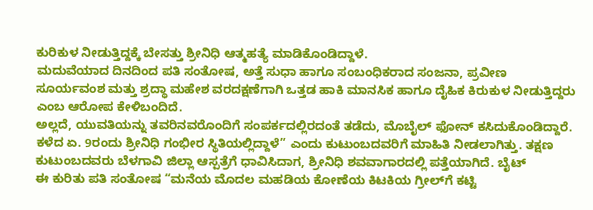ಕುರಿಕುಳ ನೀಡುತ್ತಿದ್ದಕ್ಕೆ ಬೇಸತ್ತು ಶ್ರೀನಿಧಿ ಆತ್ಮಹತ್ಯೆ ಮಾಡಿಕೊಂಡಿದ್ದಾಳೆ.
ಮದುವೆಯಾದ ದಿನದಿಂದ ಪತಿ ಸಂತೋಷ, ಅತ್ತೆ ಸುಧಾ ಹಾಗೂ ಸಂಬಂಧಿಕರಾದ ಸಂಜನಾ, ಪ್ರವೀಣ ಸೂರ್ಯವಂಶ ಮತ್ತು ಶ್ರದ್ಧಾ ಮಹೇಶ ವರದಕ್ಷಣೆಗಾಗಿ ಒತ್ತಡ ಹಾಕಿ ಮಾನಸಿಕ ಹಾಗೂ ದೈಹಿಕ ಕಿರುಕುಳ ನೀಡುತ್ತಿದ್ದರು ಎಂಬ ಆರೋಪ ಕೇಳಿಬಂದಿದೆ.
ಅಲ್ಲದೆ, ಯುವತಿಯನ್ನು ತವರಿನವರೊಂದಿಗೆ ಸಂಪರ್ಕದಲ್ಲಿರದಂತೆ ತಡೆದು, ಮೊಬೈಲ್‌ ಫೋನ್‌ ಕಸಿದುಕೊಂಡಿದ್ದಾರೆ. ಕಳೆದ ಏ. 9ರಂದು ಶ್ರೀನಿಧಿ ಗಂಭೀರ ಸ್ಥಿತಿಯಲ್ಲಿದ್ದಾಳೆ” ಎಂದು ಕುಟುಂಬದವರಿಗೆ ಮಾಹಿತಿ ನೀಡಲಾಗಿತ್ತು. ತಕ್ಷಣ ಕುಟುಂಬದವರು ಬೆಳಗಾವಿ ಜಿಲ್ಲಾ ಆಸ್ಪತ್ರೆಗೆ ಧಾವಿಸಿದಾಗ, ಶ್ರೀನಿಧಿ ಶವವಾಗಾರದಲ್ಲಿ ಪತ್ತೆಯಾಗಿದೆ. ಬೈಟ್
ಈ ಕುರಿತು ಪತಿ ಸಂತೋಷ “ಮನೆಯ ಮೊದಲ ಮಹಡಿಯ ಕೋಣೆಯ ಕಿಟಕಿಯ ಗ್ರೀಲ್‌ಗೆ ಕಟ್ಟಿ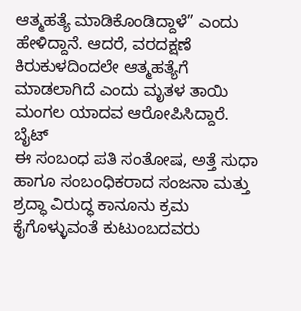ಆತ್ಮಹತ್ಯೆ ಮಾಡಿಕೊಂಡಿದ್ದಾಳೆ” ಎಂದು ಹೇಳಿದ್ದಾನೆ. ಆದರೆ, ವರದಕ್ಷಣೆ ಕಿರುಕುಳದಿಂದಲೇ ಆತ್ಮಹತ್ಯೆಗೆ ಮಾಡಲಾಗಿದೆ ಎಂದು ಮೃತಳ ತಾಯಿ ಮಂಗಲ ಯಾದವ ಆರೋಪಿಸಿದ್ದಾರೆ. ಬೈಟ್
ಈ ಸಂಬಂಧ ಪತಿ ಸಂತೋಷ, ಅತ್ತೆ ಸುಧಾ ಹಾಗೂ ಸಂಬಂಧಿಕರಾದ ಸಂಜನಾ ಮತ್ತು ಶ್ರದ್ಧಾ ವಿರುದ್ಧ ಕಾನೂನು ಕ್ರಮ ಕೈಗೊಳ್ಳುವಂತೆ ಕುಟುಂಬದವರು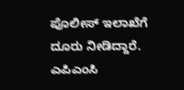ಪೊಲೀಸ್ ಇಲಾಖೆಗೆ ದೂರು ನೀಡಿದ್ದಾರೆ. ಎಪಿಎಂಸಿ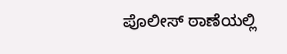ಪೊಲೀಸ್ ಠಾಣೆಯಲ್ಲಿ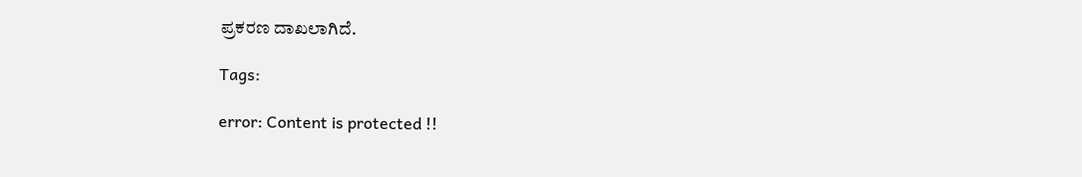ಪ್ರಕರಣ ದಾಖಲಾಗಿದೆ.

Tags:

error: Content is protected !!